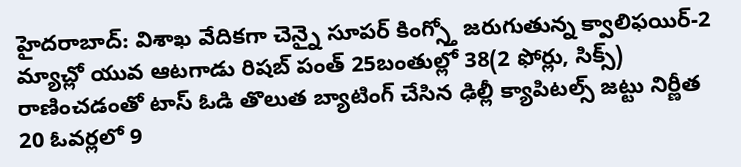హైదరాబాద్: విశాఖ వేదికగా చెన్నై సూపర్ కింగ్స్తో జరుగుతున్న క్వాలిఫయిర్-2 మ్యాచ్లో యువ ఆటగాడు రిషబ్ పంత్ 25బంతుల్లో 38(2 ఫోర్లు, సిక్స్) రాణించడంతో టాస్ ఓడి తొలుత బ్యాటింగ్ చేసిన ఢిల్లీ క్యాపిటల్స్ జట్టు నిర్ణీత 20 ఓవర్లలో 9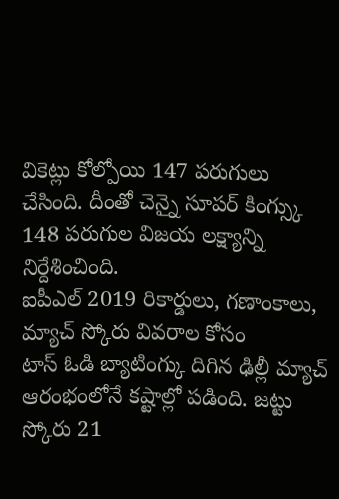వికెట్లు కోల్పోయి 147 పరుగులు చేసింది. దీంతో చెన్నై సూపర్ కింగ్స్కు 148 పరుగుల విజయ లక్ష్యాన్ని నిర్దేశించింది.
ఐపీఎల్ 2019 రికార్డులు, గణాంకాలు, మ్యాచ్ స్కోరు వివరాల కోసం
టాస్ ఓడి బ్యాటింగ్కు దిగిన ఢిల్లీ మ్యాచ్ ఆరంభంలోనే కష్టాల్లో పడింది. జట్టు స్కోరు 21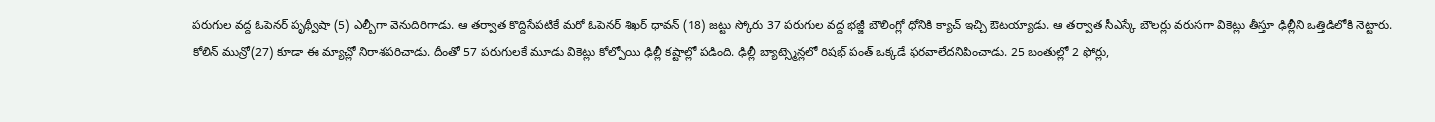పరుగుల వద్ద ఓపెనర్ పృథ్వీషా (5) ఎల్బీగా వెనుదిరిగాడు. ఆ తర్వాత కొద్దిసేపటికే మరో ఓపెనర్ శిఖర్ ధావన్ (18) జట్టు స్కోరు 37 పరుగుల వద్ద భజ్జీ బౌలింగ్లో ధోనికి క్యాచ్ ఇచ్చి ఔటయ్యాడు. ఆ తర్వాత సీఎస్కే బౌలర్లు వరుసగా వికెట్లు తీస్తూ ఢిల్లీని ఒత్తిడిలోకి నెట్టారు.
కోలిన్ మున్రో(27) కూడా ఈ మ్యాచ్లో నిరాశపరిచాడు. దీంతో 57 పరుగులకే మూడు వికెట్లు కోల్పోయి ఢిల్లీ కష్టాల్లో పడింది. ఢిల్లీ బ్యాట్స్మెన్లలో రిషభ్ పంత్ ఒక్కడే ఫరవాలేదనిపించాడు. 25 బంతుల్లో 2 ఫోర్లు,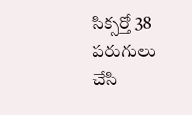సిక్సర్తో 38 పరుగులు చేసి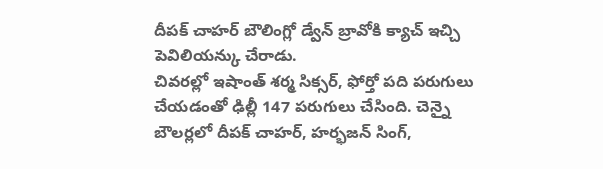దీపక్ చాహర్ బౌలింగ్లో డ్వేన్ బ్రావోకి క్యాచ్ ఇచ్చి పెవిలియన్కు చేరాడు.
చివరల్లో ఇషాంత్ శర్మ సిక్సర్, ఫోర్తో పది పరుగులు చేయడంతో ఢిల్లీ 147 పరుగులు చేసింది. చెన్నై బౌలర్లలో దీపక్ చాహర్, హర్భజన్ సింగ్,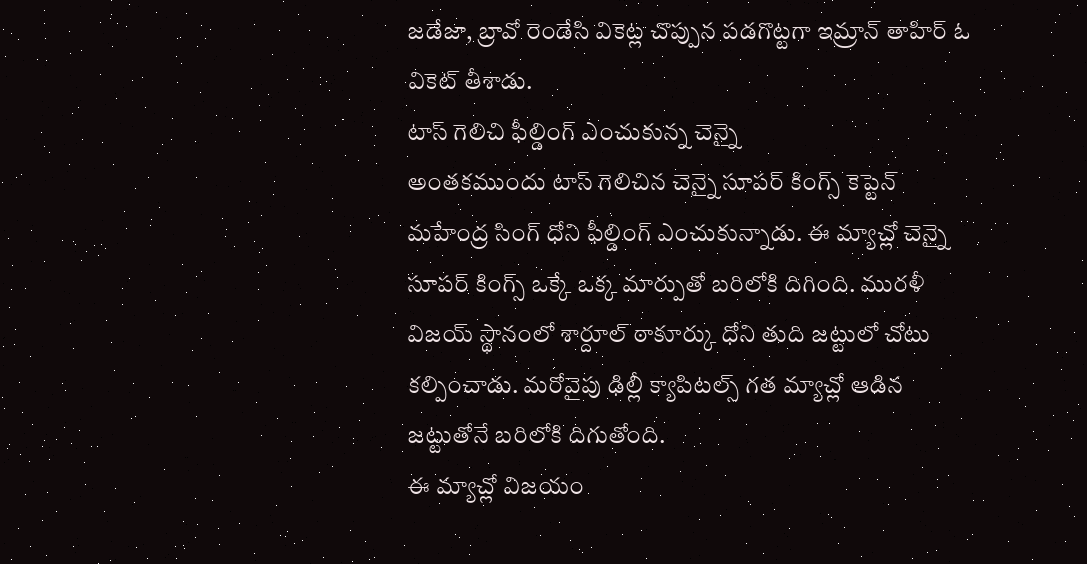జడేజా, బ్రావో రెండేసి వికెట్ల చొప్పున పడగొట్టగా ఇమ్రాన్ తాహిర్ ఓ వికెట్ తీశాడు.
టాస్ గెలిచి ఫీల్డింగ్ ఎంచుకున్న చెన్నై
అంతకముందు టాస్ గెలిచిన చెన్నై సూపర్ కింగ్స్ కెప్టెన్ మహేంద్ర సింగ్ ధోని ఫీల్డింగ్ ఎంచుకున్నాడు. ఈ మ్యాచ్లో చెన్నై సూపర్ కింగ్స్ ఒక్కే ఒక్క మార్పుతో బరిలోకి దిగింది. మురళీ విజయ్ స్థానంలో శార్దూల్ ఠాకూర్కు ధోని తుది జట్టులో చోటు కల్పించాడు. మరోవైపు ఢిల్లీ క్యాపిటల్స్ గత మ్యాచ్లో ఆడిన జట్టుతోనే బరిలోకి దిగుతోంది.
ఈ మ్యాచ్లో విజయం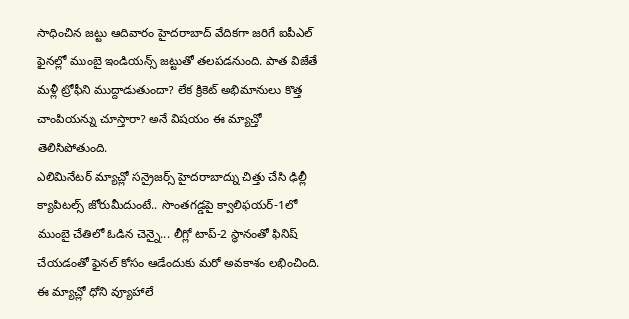సాధించిన జట్టు ఆదివారం హైదరాబాద్ వేదికగా జరిగే ఐపీఎల్ ఫైనల్లో ముంబై ఇండియన్స్ జట్టుతో తలపడనుంది. పాత విజేతే మళ్లీ ట్రోఫీని ముద్దాడుతుందా? లేక క్రికెట్ అభిమానులు కొత్త చాంపియన్ను చూస్తారా? అనే విషయం ఈ మ్యాచ్తో తెలిసిపోతుంది.
ఎలిమినేటర్ మ్యాచ్లో సన్రైజర్స్ హైదరాబాద్ను చిత్తు చేసి ఢిల్లీ క్యాపిటల్స్ జోరుమీదుంటే.. సొంతగడ్డపై క్వాలిఫయర్-1లో ముంబై చేతిలో ఓడిన చెన్నై... లీగ్లో టాప్-2 స్థానంతో ఫినిష్ చేయడంతో ఫైనల్ కోసం ఆడేందుకు మరో అవకాశం లభించింది. ఈ మ్యాచ్లో ధోని వ్యూహాలే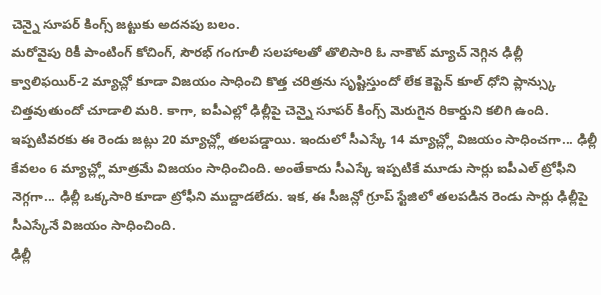చెన్నై సూపర్ కింగ్స్ జట్టుకు అదనపు బలం.
మరోవైపు రికీ పాంటింగ్ కోచింగ్, సౌరభ్ గంగూలీ సలహాలతో తొలిసారి ఓ నాకౌట్ మ్యాచ్ నెగ్గిన ఢిల్లీ క్వాలిఫయిర్-2 మ్యాచ్లో కూడా విజయం సాధించి కొత్త చరిత్రను సృష్టిస్తుందో లేక కెప్టెన్ కూల్ ధోని ప్లాన్స్కు చిత్తవుతుందో చూడాలి మరి. కాగా, ఐపీఎల్లో ఢిల్లీపై చెన్నై సూపర్ కింగ్స్ మెరుగైన రికార్డుని కలిగి ఉంది.
ఇప్పటివరకు ఈ రెండు జట్లు 20 మ్యాచ్ల్లో తలపడ్డాయి. ఇందులో సీఎస్కే 14 మ్యాచ్ల్లో విజయం సాధించగా... ఢిల్లీ కేవలం 6 మ్యాచ్ల్లో మాత్రమే విజయం సాధించింది. అంతేకాదు సీఎస్కే ఇప్పటికే మూడు సార్లు ఐపీఎల్ ట్రోఫీని నెగ్గగా... ఢిల్లీ ఒక్కసారి కూడా ట్రోఫీని ముద్దాడలేదు. ఇక, ఈ సీజన్లో గ్రూప్ స్టేజిలో తలపడిన రెండు సార్లు ఢిల్లీపై సీఎస్కేనే విజయం సాధించింది.
ఢిల్లీ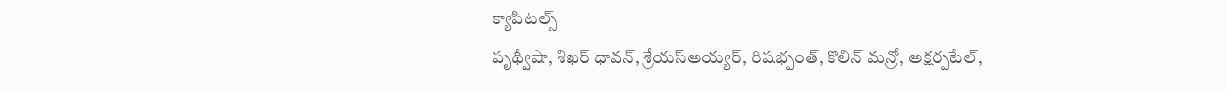క్యాపిటల్స్
పృథ్వీషా, శిఖర్ ధావన్, శ్రేయస్అయ్యర్, రిషభ్పంత్, కొలిన్ మన్రో, అక్షర్పటేల్,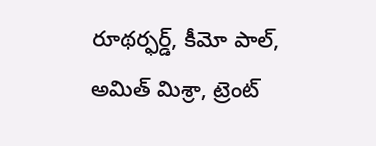రూథర్ఫర్డ్, కీమో పాల్, అమిత్ మిశ్రా, ట్రెంట్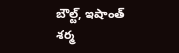బౌల్ట్, ఇషాంత్ శర్మ